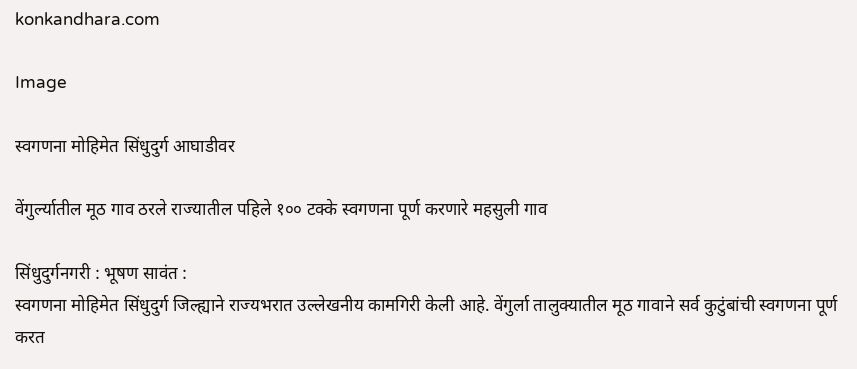konkandhara.com

Image

स्वगणना मोहिमेत सिंधुदुर्ग आघाडीवर

वेंगुर्ल्यातील मूठ गाव ठरले राज्यातील पहिले १०० टक्के स्वगणना पूर्ण करणारे महसुली गाव

सिंधुदुर्गनगरी : भूषण सावंत :
स्वगणना मोहिमेत सिंधुदुर्ग जिल्ह्याने राज्यभरात उल्लेखनीय कामगिरी केली आहे. वेंगुर्ला तालुक्यातील मूठ गावाने सर्व कुटुंबांची स्वगणना पूर्ण करत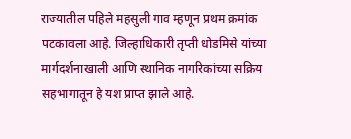राज्यातील पहिले महसुली गाव म्हणून प्रथम क्रमांक पटकावला आहे. जिल्हाधिकारी तृप्ती धोडमिसे यांच्या मार्गदर्शनाखाली आणि स्थानिक नागरिकांच्या सक्रिय सहभागातून हे यश प्राप्त झाले आहे.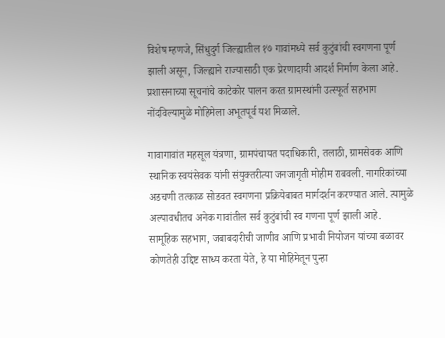विशेष म्हणजे, सिंधुदुर्ग जिल्ह्यातील १७ गावांमध्ये सर्व कुटुंबांची स्वगणना पूर्ण झाली असून, जिल्ह्याने राज्यासाठी एक प्रेरणादायी आदर्श निर्माण केला आहे. प्रशासनाच्या सूचनांचे काटेकोर पालन करत ग्रामस्थांनी उत्स्फूर्त सहभाग नोंदविल्यामुळे मोहिमेला अभूतपूर्व यश मिळाले.

गावागावांत महसूल यंत्रणा, ग्रामपंचायत पदाधिकारी, तलाठी, ग्रामसेवक आणि स्थानिक स्वयंसेवक यांनी संयुक्तरीत्या जनजागृती मोहीम राबवली. नागरिकांच्या अडचणी तत्काळ सोडवत स्वगणना प्रक्रियेबाबत मार्गदर्शन करण्यात आले. त्यामुळे अल्पावधीतच अनेक गावांतील सर्व कुटुंबांची स्व गणना पूर्ण झाली आहे.
सामूहिक सहभाग, जबाबदारीची जाणीव आणि प्रभावी नियोजन यांच्या बळावर कोणतेही उद्दिष्ट साध्य करता येते, हे या मोहिमेतून पुन्हा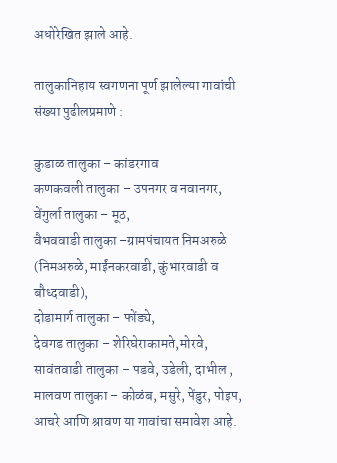अधोरेखित झाले आहे.

तालुकानिहाय स्वगणना पूर्ण झालेल्या गावांची संख्या पुढीलप्रमाणे :

कुडाळ तालुका – कांडरगाव
कणकवली तालुका – उपनगर व नवानगर, वेंगुर्ला तालुका – मूठ,
वैभववाडी तालुका –ग्रामपंचायत निमअरुळे (निमअरुळे, माईंनकरवाडी, कुंभारवाडी व बौध्दवाडी),
दोडामार्ग तालुका – फोंड्ये,
देवगड तालुका – शेरिघेराकामते,मोरवे,
सावंतवाडी तालुका – पडवे, उडेली, दाभील ,
मालवण तालुका – कोळंब, मसुरे, पेंडुर, पोइप, आचरे आणि श्रावण या गावांचा समावेश आहे.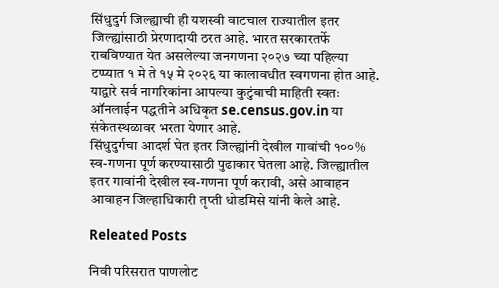सिंधुदुर्ग जिल्ह्याची ही यशस्वी वाटचाल राज्यातील इतर जिल्ह्यांसाठी प्रेरणादायी ठरत आहे. भारत सरकारतर्फे राबविण्यात येत असलेल्या जनगणना २०२७ च्या पहिल्या टप्प्यात १ मे ते १५ मे २०२६ या कालावधीत स्वगणना होत आहे. याद्वारे सर्व नागरिकांना आपल्या कुटुंबाची माहिती स्वतः ऑनलाईन पद्धतीने अधिकृत se.census.gov.in या संकेतस्थळावर भरता येणार आहे.
सिंधुदुर्गचा आदर्श घेत इतर जिल्ह्यांनी देखील गावांची १००% स्व-गणना पूर्ण करण्यासाठी पुढाकार घेतला आहे. जिल्ह्यातील इतर गावांनी देखील स्व-गणना पूर्ण करावी, असे आवाहन आवाहन जिल्हाधिकारी तृप्ती धोडमिसे यांनी केले आहे.

Releated Posts

निवी परिसरात पाणलोट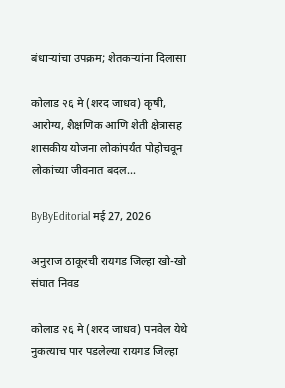बंधाऱ्यांचा उपक्रम; शेतकऱ्यांना दिलासा

कोलाड २६ मे (शरद जाधव) कृषी, आरोग्य, शैक्षणिक आणि शेती क्षेत्रासह शासकीय योजना लोकांपर्यंत पोहोचवून लोकांच्या जीवनात बदल…

ByByEditorial मई 27, 2026

अनुराज ठाकूरची रायगड जिल्हा खो-खो संघात निवड

कोलाड २६ मे (शरद जाधव) पनवेल येथे नुकत्याच पार पडलेल्या रायगड जिल्हा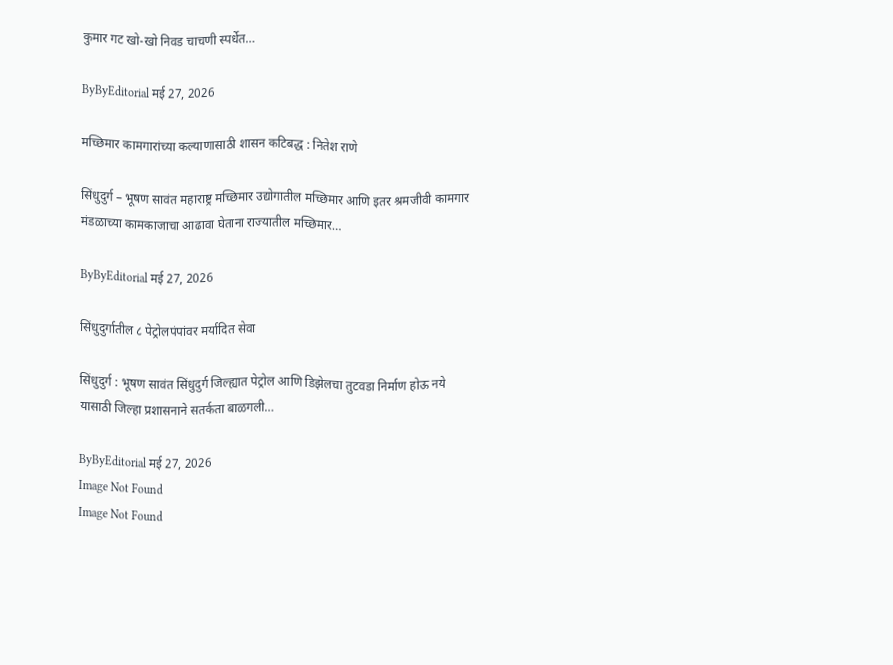कुमार गट खो-खो निवड चाचणी स्पर्धेत…

ByByEditorial मई 27, 2026

मच्छिमार कामगारांच्या कल्याणासाठी शासन कटिबद्ध : नितेश राणे

सिंधुदुर्ग – भूषण सावंत महाराष्ट्र मच्छिमार उद्योगातील मच्छिमार आणि इतर श्रमजीवी कामगार मंडळाच्या कामकाजाचा आढावा घेताना राज्यातील मच्छिमार…

ByByEditorial मई 27, 2026

सिंधुदुर्गातील ८ पेट्रोलपंपांवर मर्यादित सेवा

सिंधुदुर्ग : भूषण सावंत सिंधुदुर्ग जिल्ह्यात पेट्रोल आणि डिझेलचा तुटवडा निर्माण होऊ नये यासाठी जिल्हा प्रशासनाने सतर्कता बाळगली…

ByByEditorial मई 27, 2026
Image Not Found
Image Not Found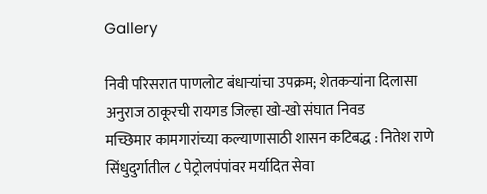Gallery

निवी परिसरात पाणलोट बंधाऱ्यांचा उपक्रम; शेतकऱ्यांना दिलासा
अनुराज ठाकूरची रायगड जिल्हा खो-खो संघात निवड
मच्छिमार कामगारांच्या कल्याणासाठी शासन कटिबद्ध : नितेश राणे
सिंधुदुर्गातील ८ पेट्रोलपंपांवर मर्यादित सेवा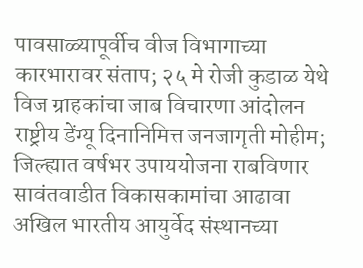पावसाळ्यापूर्वीच वीज विभागाच्या कारभारावर संताप; २५ मे रोजी कुडाळ येथे विज ग्राहकांचा जाब विचारणा आंदोलन
राष्ट्रीय डेंग्यू दिनानिमित्त जनजागृती मोहीम; जिल्ह्यात वर्षभर उपाययोजना राबविणार
सावंतवाडीत विकासकामांचा आढावा अखिल भारतीय आयुर्वेद संस्थानच्या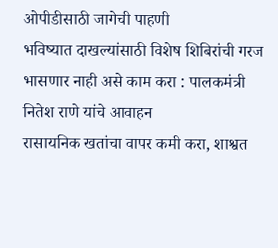ओपीडीसाठी जागेची पाहणी
भविष्यात दाखल्यांसाठी विशेष शिबिरांची गरज भासणार नाही असे काम करा : पालकमंत्री नितेश राणे यांचे आवाहन
रासायनिक खतांचा वापर कमी करा, शाश्वत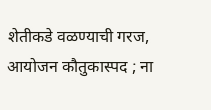शेतीकडे वळण्याची गरज, आयोजन कौतुकास्पद ; ना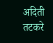अदिती तटकरे